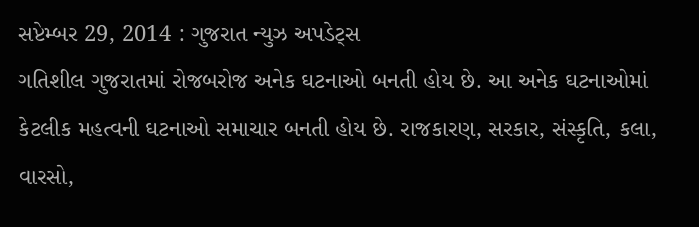સપ્ટેમ્બર 29, 2014 : ગુજરાત ન્યુઝ અપડેટ્સ
ગતિશીલ ગુજરાતમાં રોજબરોજ અનેક ઘટનાઓ બનતી હોય છે. આ અનેક ઘટનાઓમાં કેટલીક મહત્વની ઘટનાઓ સમાચાર બનતી હોય છે. રાજકારણ, સરકાર, સંસ્કૃતિ, કલા, વારસો,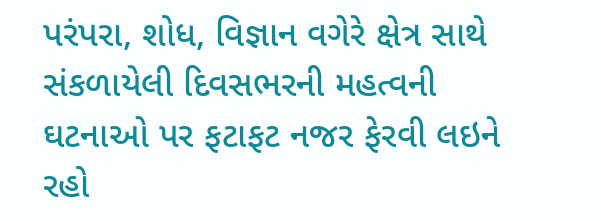પરંપરા, શોધ, વિજ્ઞાન વગેરે ક્ષેત્ર સાથે સંકળાયેલી દિવસભરની મહત્વની ઘટનાઓ પર ફટાફટ નજર ફેરવી લઇને રહો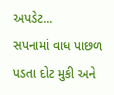અપડેટ...
સપનામાં વાધ પાછળ પડતા દોટ મુકી અને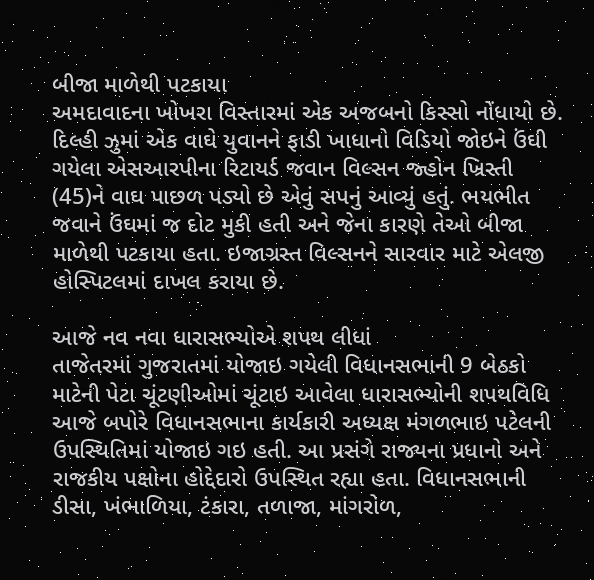બીજા માળેથી પટકાયા
અમદાવાદના ખોખરા વિસ્તારમાં એક અજબનો કિસ્સો નોંધાયો છે. દિલ્હી ઝુમાં એક વાઘે યુવાનને ફાડી ખાધાનો વિડિયો જોઇને ઉંઘી ગયેલા એસઆરપીના રિટાયર્ડ જવાન વિલ્સન જ્હોન ખ્રિસ્તી (45)ને વાઘ પાછળ પડ્યો છે એવું સપનું આવ્યું હતું. ભયભીત જવાને ઉંઘમાં જ દોટ મુકી હતી અને જેના કારણે તેઓ બીજા માળેથી પટકાયા હતા. ઇજાગ્રસ્ત વિલ્સનને સારવાર માટે એલજી હોસ્પિટલમાં દાખલ કરાયા છે.

આજે નવ નવા ધારાસભ્યોએ શપથ લીધાં
તાજેતરમાં ગુજરાતમાં યોજાઇ ગયેલી વિધાનસભાની 9 બેઠકો માટેની પેટા ચૂંટણીઓમાં ચૂંટાઇ આવેલા ધારાસભ્યોની શપથવિધિ આજે બપોરે વિધાનસભાના કાર્યકારી અધ્યક્ષ મંગળભાઇ પટેલની ઉપસ્થિતિમાં યોજાઇ ગઇ હતી. આ પ્રસંગે રાજ્યના પ્રધાનો અને રાજકીય પક્ષોના હોદ્દેદારો ઉપસ્થિત રહ્યા હતા. વિધાનસભાની ડીસા, ખંભાળિયા, ટંકારા, તળાજા, માંગરોળ,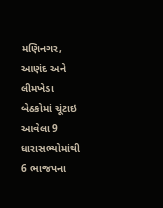મણિનગર, આણંદ અને લીમખેડા બેઠકોમાં ચૂંટાઇ આવેલા 9 ધારાસભ્યોમાંથી 6 ભાજપના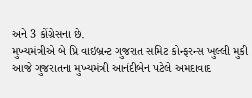અને 3 કોંગ્રેસના છે.
મુખ્યમંત્રીએ બે પ્રિ વાઇબ્રન્ટ ગુજરાત સમિટ કોન્ફરન્સ ખુલ્લી મુકી
આજે ગુજરાતના મુખ્યમંત્રી આનંદીબેન પટેલે અમદાવાદ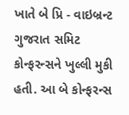ખાતે બે પ્રિ - વાઇબ્રન્ટ ગુજરાત સમિટ કોન્ફરન્સને ખુલ્લી મુકી હતી. આ બે કોન્ફરન્સ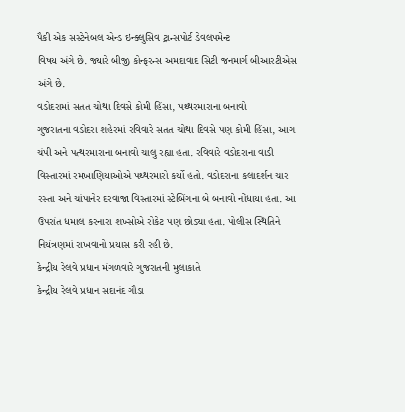પૈકી એક સસ્ટેનેબલ એન્ડ ઇન્ક્લુસિવ ટ્રાન્સપોર્ટ ડેવલપમેન્ટ
વિષય અંગે છે. જ્યારે બીજી કોન્ફરન્સ અમદાવાદ સિટી જનમાર્ગ બીઆરટીએસ અંગે છે.
વડોદરામાં સતત ચોથા દિવસે કોમી હિંસા, પથ્થરમારાના બનાવો
ગુજરાતના વડોદરા શહેરમાં રવિવારે સતત ચોથા દિવસે પણ કોમી હિંસા, આગ ચંપી અને પત્થરમારાના બનાવો ચાલુ રહ્યા હતા. રવિવારે વડોદરાના વાડી વિસ્તારમાં રમખાણિયાઓએ પથ્થરમારો કર્યો હતો. વડોદરાના કલાદર્શન ચાર રસ્તા અને ચાંપાનેર દરવાજા વિસ્તારમાં સ્ટેબિંગના બે બનાવો નોંધાયા હતા. આ ઉપરાંત ધમાલ કરનારા શખ્સોએ રોકેટ પણ છોડ્યા હતા. પોલીસ સ્થિતિને નિયંત્રણમાં રાખવાનો પ્રયાસ કરી રહી છે.
કેન્દ્રીય રેલવે પ્રધાન મંગળવારે ગુજરાતની મુલાકાતે
કેન્દ્રીય રેલવે પ્રધાન સદાનંદ ગૌડા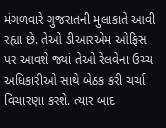મંગળવારે ગુજરાતની મુલાકાતે આવી રહ્યા છે. તેઓ ડીઆરએમ ઓફિસ પર આવશે જ્યાં તેઓ રેલવેના ઉચ્ચ અધિકારીઓ સાથે બેઠક કરી ચર્ચા વિચારણા કરશે. ત્યાર બાદ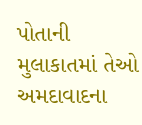પોતાની મુલાકાતમાં તેઓ અમદાવાદના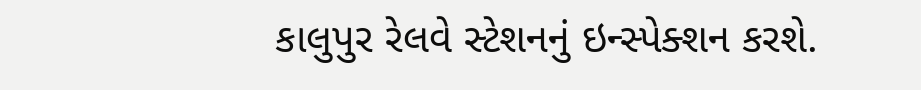કાલુપુર રેલવે સ્ટેશનનું ઇન્સ્પેક્શન કરશે.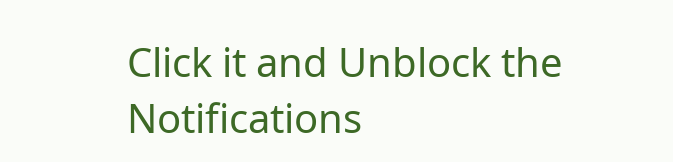Click it and Unblock the Notifications